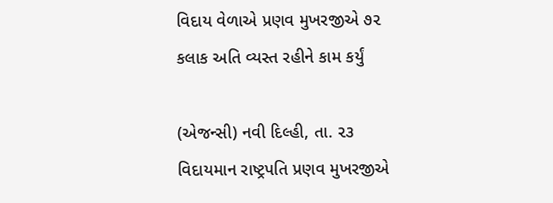વિદાય વેળાએ પ્રણવ મુખરજીએ ૭૨ કલાક અતિ વ્યસ્ત રહીને કામ કર્યું

(એજન્સી) નવી દિલ્હી, તા. ૨૩
વિદાયમાન રાષ્ટ્રપતિ પ્રણવ મુખરજીએ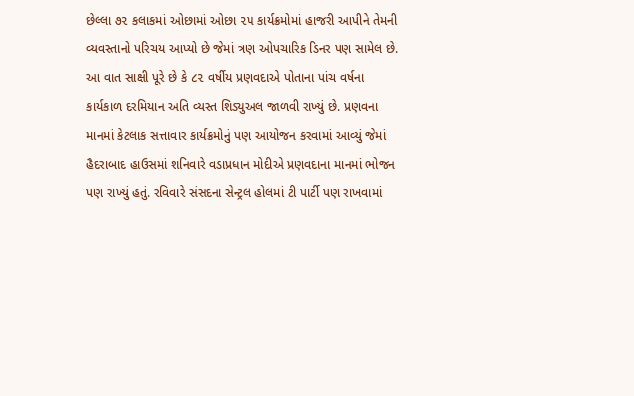છેલ્લા ૭૨ કલાકમાં ઓછામાં ઓછા ૨૫ કાર્યક્રમોમાં હાજરી આપીને તેમની વ્યવસ્તાનો પરિચય આપ્યો છે જેમાં ત્રણ ઓપચારિક ડિનર પણ સામેલ છે. આ વાત સાક્ષી પૂરે છે કે ૮૨ વર્ષીય પ્રણવદાએ પોતાના પાંચ વર્ષના કાર્યકાળ દરમિયાન અતિ વ્યસ્ત શિડ્યુઅલ જાળવી રાખ્યું છે. પ્રણવના માનમાં કેટલાક સત્તાવાર કાર્યક્રમોનું પણ આયોજન કરવામાં આવ્યું જેમાં હૈદરાબાદ હાઉસમાં શનિવારે વડાપ્રધાન મોદીએ પ્રણવદાના માનમાં ભોજન પણ રાખ્યું હતું. રવિવારે સંસદના સેન્ટ્રલ હોલમાં ટી પાર્ટી પણ રાખવામાં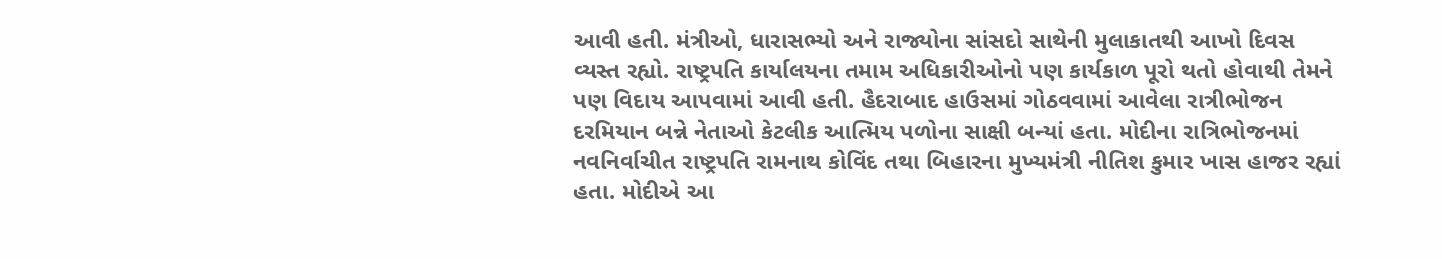આવી હતી. મંત્રીઓ, ધારાસભ્યો અને રાજ્યોના સાંસદો સાથેની મુલાકાતથી આખો દિવસ વ્યસ્ત રહ્યો. રાષ્ટ્રપતિ કાર્યાલયના તમામ અધિકારીઓનો પણ કાર્યકાળ પૂરો થતો હોવાથી તેમને પણ વિદાય આપવામાં આવી હતી. હૈદરાબાદ હાઉસમાં ગોઠવવામાં આવેલા રાત્રીભોજન દરમિયાન બન્ને નેતાઓ કેટલીક આત્મિય પળોના સાક્ષી બન્યાં હતા. મોદીના રાત્રિભોજનમાં નવનિર્વાચીત રાષ્ટ્રપતિ રામનાથ કોવિંદ તથા બિહારના મુખ્યમંત્રી નીતિશ કુમાર ખાસ હાજર રહ્યાં હતા. મોદીએ આ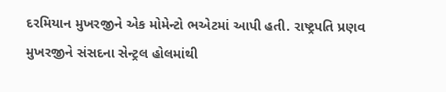દરમિયાન મુખરજીને એક મોમેન્ટો ભએટમાં આપી હતી. રાષ્ટ્રપતિ પ્રણવ મુખરજીને સંસદના સેન્ટ્રલ હોલમાંથી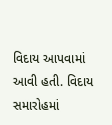વિદાય આપવામાં આવી હતી. વિદાય સમારોહમાં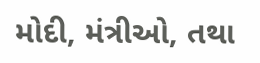મોદી, મંત્રીઓ, તથા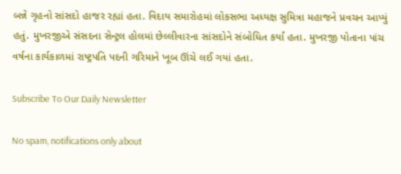બન્ને ગૃહનો સાંસદો હાજર રહ્યાં હતા. વિદાય સમારોહમાં લોકસભા અધ્યક્ષ સુમિત્રા મહાજને પ્રવચન આપ્યું હતું. મુખરજીએ સંસદના સેન્ટ્રલ હોલમાં છેલ્લીવારના સાંસદોને સંબોધિત કર્યાં હતા. મુખરજી પોતાના પાંચ વર્ષના કાર્યકાળમાં રાષ્ટ્રપતિ પદની ગરિમાને ખૂબ ઊંચે લઈ ગયાં હતા.

Subscribe To Our Daily Newsletter

No spam, notifications only about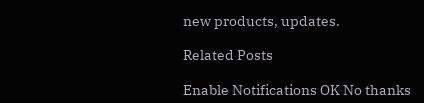new products, updates.

Related Posts

Enable Notifications OK No thanks